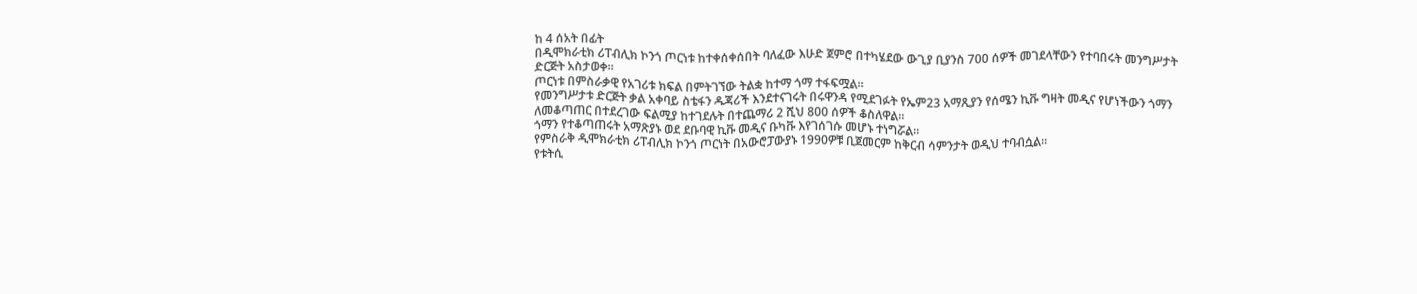ከ 4 ሰአት በፊት
በዲሞክራቲክ ሪፐብሊክ ኮንጎ ጦርነቱ ከተቀሰቀሰበት ባለፈው እሁድ ጀምሮ በተካሄደው ውጊያ ቢያንስ 700 ሰዎች መገደላቸውን የተባበሩት መንግሥታት ድርጅት አስታወቀ።
ጦርነቱ በምስራቃዊ የአገሪቱ ክፍል በምትገኘው ትልቋ ከተማ ጎማ ተፋፍሟል።
የመንግሥታቱ ድርጅት ቃል አቀባይ ስቴፋን ዱጃሪች እንደተናገሩት በሩዋንዳ የሚደገፉት የኤም23 አማጺያን የሰሜን ኪቩ ግዛት መዲና የሆነችውን ጎማን ለመቆጣጠር በተደረገው ፍልሚያ ከተገደሉት በተጨማሪ 2 ሺህ 800 ሰዎች ቆስለዋል።
ጎማን የተቆጣጠሩት አማጽያኑ ወደ ደቡባዊ ኪቩ መዲና ቡካቩ እየገሰገሱ መሆኑ ተነግሯል።
የምስራቅ ዲሞክራቲክ ሪፐብሊክ ኮንጎ ጦርነት በአውሮፓውያኑ 1990ዎቹ ቢጀመርም ከቅርብ ሳምንታት ወዲህ ተባብሷል።
የቱትሲ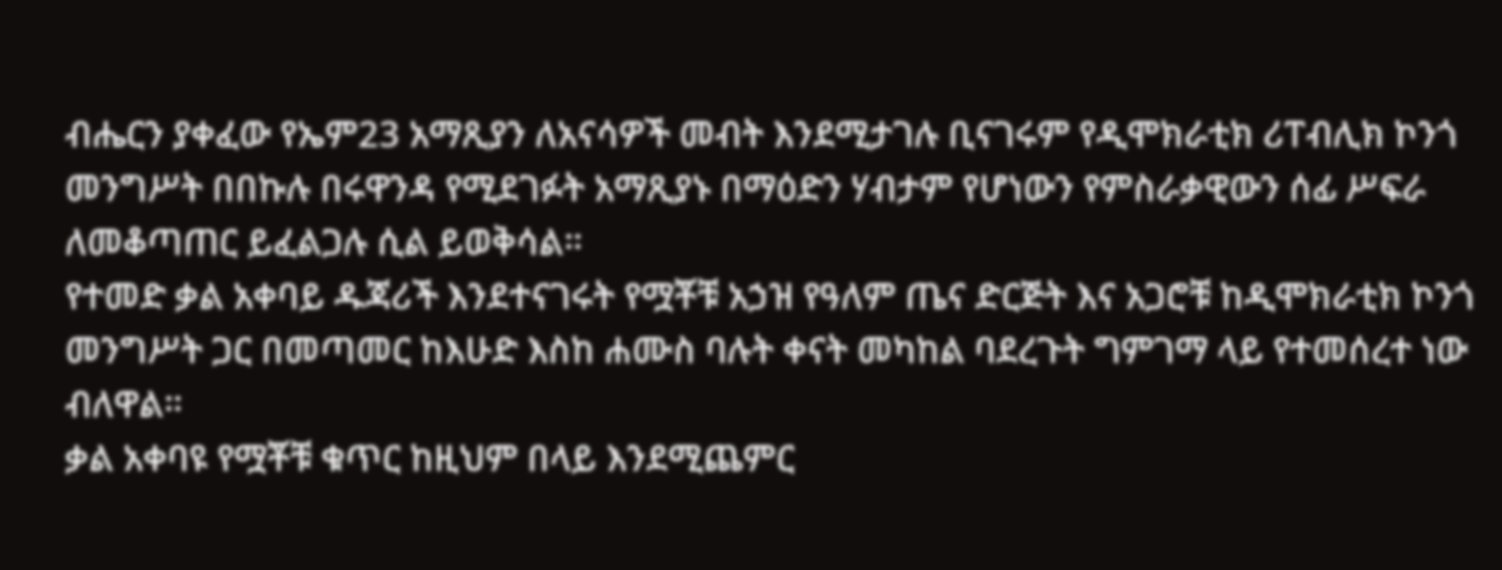ብሔርን ያቀፈው የኤም23 አማጺያን ለአናሳዎች መብት እንደሚታገሉ ቢናገሩም የዲሞክራቲክ ሪፐብሊክ ኮንጎ መንግሥት በበኩሉ በሩዋንዳ የሚደገፉት አማጺያኑ በማዕድን ሃብታም የሆነውን የምስራቃዊውን ሰፊ ሥፍራ ለመቆጣጠር ይፈልጋሉ ሲል ይወቅሳል።
የተመድ ቃል አቀባይ ዱጃሪች እንደተናገሩት የሟቾቹ አኃዝ የዓለም ጤና ድርጅት እና አጋሮቹ ከዲሞክራቲክ ኮንጎ መንግሥት ጋር በመጣመር ከእሁድ እስከ ሐሙስ ባሉት ቀናት መካከል ባደረጉት ግምገማ ላይ የተመሰረተ ነው ብለዋል።
ቃል አቀባዩ የሟቾቹ ቁጥር ከዚህም በላይ እንደሚጨምር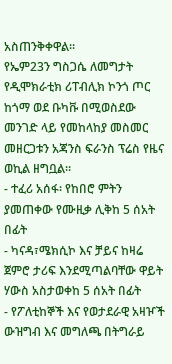አስጠንቅቀዋል።
የኤም23ን ግስጋሴ ለመግታት የዲሞክራቲክ ሪፐብሊክ ኮንጎ ጦር ከጎማ ወደ ቡካቩ በሚወስደው መንገድ ላይ የመከላከያ መስመር መዘርጋቱን አጃንስ ፍራንስ ፕሬስ የዜና ወኪል ዘግቧል።
- ተፈሪ አሰፋ፡ የከበሮ ምትን ያመጠቀው የሙዚቃ ሊቅከ 5 ሰአት በፊት
- ካናዳ፣ሜክሲኮ እና ቻይና ከዛሬ ጀምሮ ታሪፍ እንደሚጣልባቸው ዋይት ሃውስ አስታወቀከ 5 ሰአት በፊት
- የፖለቲከኞች እና የወታደራዊ አዛዦች ውዝግብ እና መግለጫ በትግራይ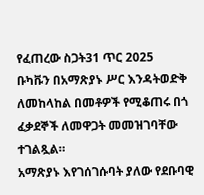የፈጠረው ስጋት31 ጥር 2025
ቡካቩን በአማጽያኑ ሥር እንዳትወድቅ ለመከላከል በመቶዎች የሚቆጠሩ በጎ ፈቃደኞች ለመዋጋት መመዝገባቸው ተገልጿል።
አማጽያኑ እየገሰገሱባት ያለው የደቡባዊ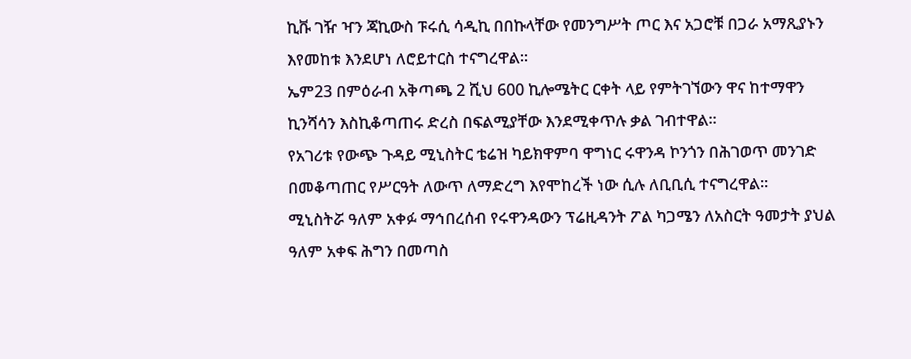ኪቩ ገዥ ዣን ጃኪውስ ፑሩሲ ሳዲኪ በበኩላቸው የመንግሥት ጦር እና አጋሮቹ በጋራ አማጺያኑን እየመከቱ እንደሆነ ለሮይተርስ ተናግረዋል።
ኤም23 በምዕራብ አቅጣጫ 2 ሺህ 600 ኪሎሜትር ርቀት ላይ የምትገኘውን ዋና ከተማዋን ኪንሻሳን እስኪቆጣጠሩ ድረስ በፍልሚያቸው እንደሚቀጥሉ ቃል ገብተዋል።
የአገሪቱ የውጭ ጉዳይ ሚኒስትር ቴሬዝ ካይክዋምባ ዋግነር ሩዋንዳ ኮንጎን በሕገወጥ መንገድ በመቆጣጠር የሥርዓት ለውጥ ለማድረግ እየሞከረች ነው ሲሉ ለቢቢሲ ተናግረዋል።
ሚኒስትሯ ዓለም አቀፉ ማኅበረሰብ የሩዋንዳውን ፕሬዚዳንት ፖል ካጋሜን ለአስርት ዓመታት ያህል ዓለም አቀፍ ሕግን በመጣስ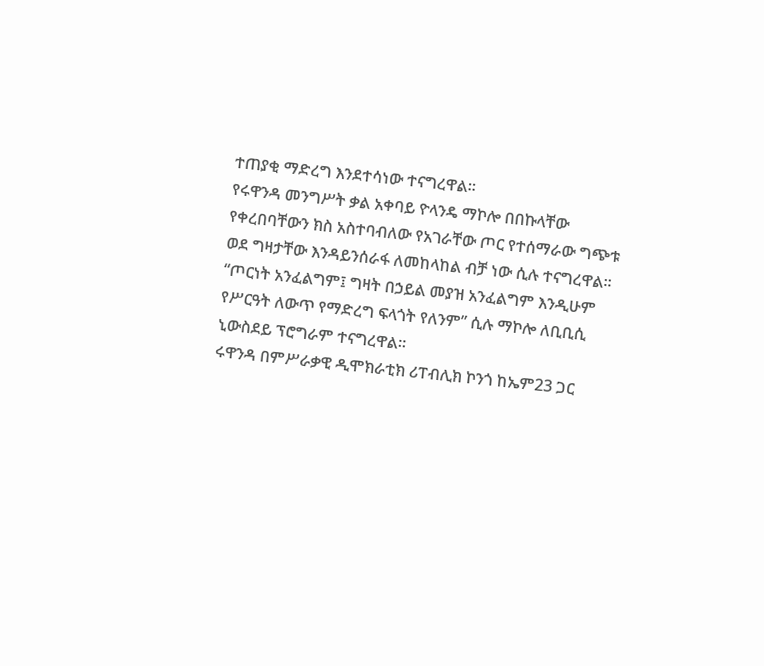ተጠያቂ ማድረግ እንደተሳነው ተናግረዋል።
የሩዋንዳ መንግሥት ቃል አቀባይ ዮላንዴ ማኮሎ በበኩላቸው የቀረበባቸውን ክስ አስተባብለው የአገራቸው ጦር የተሰማራው ግጭቱ ወደ ግዛታቸው እንዳይንሰራፋ ለመከላከል ብቻ ነው ሲሉ ተናግረዋል።
“ጦርነት አንፈልግም፤ ግዛት በኃይል መያዝ አንፈልግም እንዲሁም የሥርዓት ለውጥ የማድረግ ፍላጎት የለንም” ሲሉ ማኮሎ ለቢቢሲ ኒውስደይ ፕሮግራም ተናግረዋል።
ሩዋንዳ በምሥራቃዊ ዲሞክራቲክ ሪፐብሊክ ኮንጎ ከኤም23 ጋር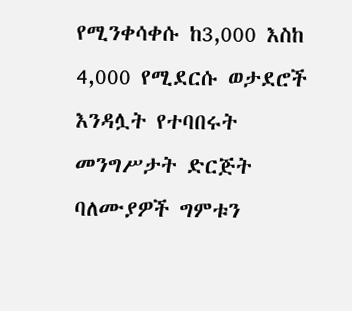የሚንቀሳቀሱ ከ3,000 እስከ 4,000 የሚደርሱ ወታደሮች እንዳሏት የተባበሩት መንግሥታት ድርጅት ባለሙያዎች ግምቱን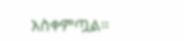አስቀምጧል።